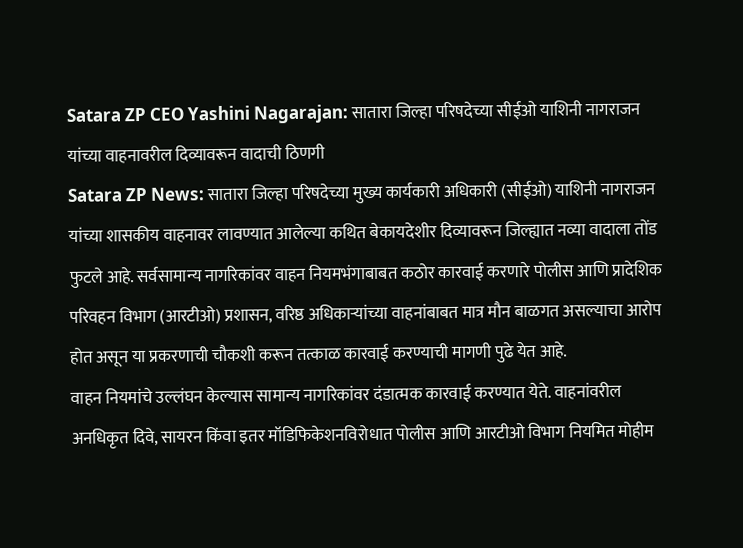Satara ZP CEO Yashini Nagarajan: सातारा जिल्हा परिषदेच्या सीईओ याशिनी नागराजन यांच्या वाहनावरील दिव्यावरून वादाची ठिणगी
Satara ZP News: सातारा जिल्हा परिषदेच्या मुख्य कार्यकारी अधिकारी (सीईओ) याशिनी नागराजन यांच्या शासकीय वाहनावर लावण्यात आलेल्या कथित बेकायदेशीर दिव्यावरून जिल्ह्यात नव्या वादाला तोंड फुटले आहे. सर्वसामान्य नागरिकांवर वाहन नियमभंगाबाबत कठोर कारवाई करणारे पोलीस आणि प्रादेशिक परिवहन विभाग (आरटीओ) प्रशासन, वरिष्ठ अधिकाऱ्यांच्या वाहनांबाबत मात्र मौन बाळगत असल्याचा आरोप होत असून या प्रकरणाची चौकशी करून तत्काळ कारवाई करण्याची मागणी पुढे येत आहे.
वाहन नियमांचे उल्लंघन केल्यास सामान्य नागरिकांवर दंडात्मक कारवाई करण्यात येते. वाहनांवरील अनधिकृत दिवे, सायरन किंवा इतर मॉडिफिकेशनविरोधात पोलीस आणि आरटीओ विभाग नियमित मोहीम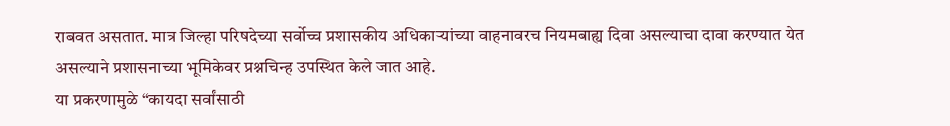राबवत असतात. मात्र जिल्हा परिषदेच्या सर्वोच्च प्रशासकीय अधिकाऱ्यांच्या वाहनावरच नियमबाह्य दिवा असल्याचा दावा करण्यात येत असल्याने प्रशासनाच्या भूमिकेवर प्रश्नचिन्ह उपस्थित केले जात आहे.
या प्रकरणामुळे “कायदा सर्वांसाठी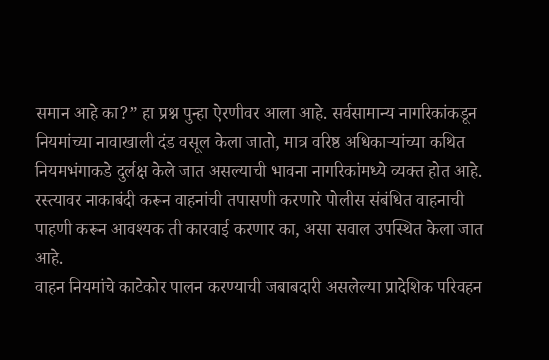समान आहे का?” हा प्रश्न पुन्हा ऐरणीवर आला आहे. सर्वसामान्य नागरिकांकडून नियमांच्या नावाखाली दंड वसूल केला जातो, मात्र वरिष्ठ अधिकाऱ्यांच्या कथित नियमभंगाकडे दुर्लक्ष केले जात असल्याची भावना नागरिकांमध्ये व्यक्त होत आहे.
रस्त्यावर नाकाबंदी करून वाहनांची तपासणी करणारे पोलीस संबंधित वाहनाची पाहणी करून आवश्यक ती कारवाई करणार का, असा सवाल उपस्थित केला जात आहे.
वाहन नियमांचे काटेकोर पालन करण्याची जबाबदारी असलेल्या प्रादेशिक परिवहन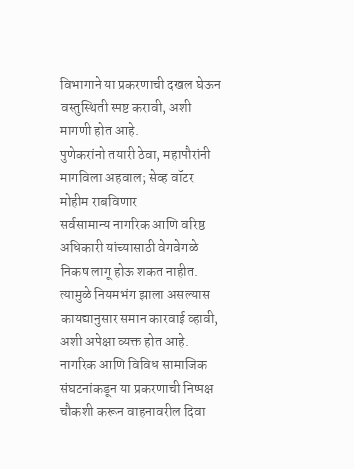विभागाने या प्रकरणाची दखल घेऊन वस्तुस्थिती स्पष्ट करावी, अशी मागणी होत आहे.
पुणेकरांनो तयारी ठेवा, महापौरांनी मागविला अहवाल; सेव्ह वॉटर मोहीम राबविणार
सर्वसामान्य नागरिक आणि वरिष्ठ अधिकारी यांच्यासाठी वेगवेगळे निकष लागू होऊ शकत नाहीत. त्यामुळे नियमभंग झाला असल्यास कायद्यानुसार समान कारवाई व्हावी, अशी अपेक्षा व्यक्त होत आहे.
नागरिक आणि विविध सामाजिक संघटनांकडून या प्रकरणाची निष्पक्ष चौकशी करून वाहनावरील दिवा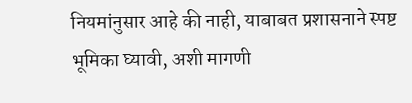नियमांनुसार आहे की नाही, याबाबत प्रशासनाने स्पष्ट भूमिका घ्यावी, अशी मागणी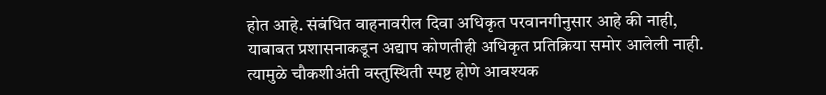होत आहे. संबंधित वाहनावरील दिवा अधिकृत परवानगीनुसार आहे की नाही, याबाबत प्रशासनाकडून अद्याप कोणतीही अधिकृत प्रतिक्रिया समोर आलेली नाही. त्यामुळे चौकशीअंती वस्तुस्थिती स्पष्ट होणे आवश्यक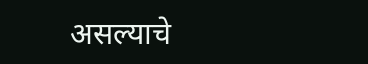असल्याचे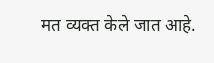मत व्यक्त केले जात आहे.